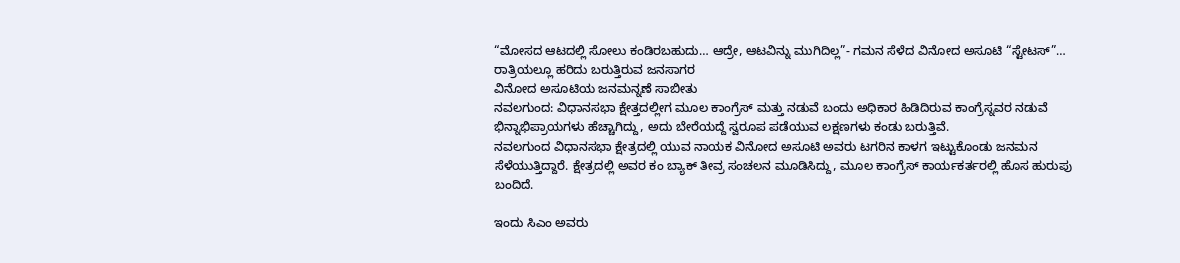“ಮೋಸದ ಆಟದಲ್ಲಿ ಸೋಲು ಕಂಡಿರಬಹುದು… ಆದ್ರೇ, ಆಟವಿನ್ನು ಮುಗಿದಿಲ್ಲ”- ಗಮನ ಸೆಳೆದ ವಿನೋದ ಅಸೂಟಿ “ಸ್ಟೇಟಸ್”…
ರಾತ್ರಿಯಲ್ಲೂ ಹರಿದು ಬರುತ್ತಿರುವ ಜನಸಾಗರ
ವಿನೋದ ಅಸೂಟಿಯ ಜನಮನ್ನಣೆ ಸಾಬೀತು
ನವಲಗುಂದ: ವಿಧಾನಸಭಾ ಕ್ಷೇತ್ತದಲ್ಲೀಗ ಮೂಲ ಕಾಂಗ್ರೆಸ್ ಮತ್ತು ನಡುವೆ ಬಂದು ಅಧಿಕಾರ ಹಿಡಿದಿರುವ ಕಾಂಗ್ರೆಸ್ನವರ ನಡುವೆ ಭಿನ್ನಾಭಿಪ್ರಾಯಗಳು ಹೆಚ್ಚಾಗಿದ್ದು, ಅದು ಬೇರೆಯದ್ದೆ ಸ್ವರೂಪ ಪಡೆಯುವ ಲಕ್ಷಣಗಳು ಕಂಡು ಬರುತ್ತಿವೆ.
ನವಲಗುಂದ ವಿಧಾನಸಭಾ ಕ್ಷೇತ್ರದಲ್ಲಿ ಯುವ ನಾಯಕ ವಿನೋದ ಅಸೂಟಿ ಅವರು ಟಗರಿನ ಕಾಳಗ ಇಟ್ಟುಕೊಂಡು ಜನಮನ ಸೆಳೆಯುತ್ತಿದ್ದಾರೆ. ಕ್ಷೇತ್ರದಲ್ಲಿ ಅವರ ಕಂ ಬ್ಯಾಕ್ ತೀವ್ರ ಸಂಚಲನ ಮೂಡಿಸಿದ್ದು, ಮೂಲ ಕಾಂಗ್ರೆಸ್ ಕಾರ್ಯಕರ್ತರಲ್ಲಿ ಹೊಸ ಹುರುಪು ಬಂದಿದೆ.

ಇಂದು ಸಿಎಂ ಅವರು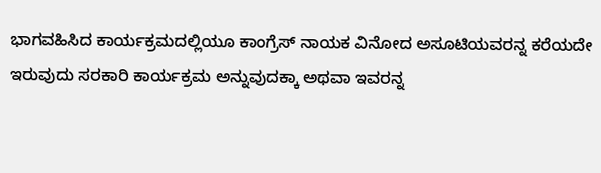ಭಾಗವಹಿಸಿದ ಕಾರ್ಯಕ್ರಮದಲ್ಲಿಯೂ ಕಾಂಗ್ರೆಸ್ ನಾಯಕ ವಿನೋದ ಅಸೂಟಿಯವರನ್ನ ಕರೆಯದೇ ಇರುವುದು ಸರಕಾರಿ ಕಾರ್ಯಕ್ರಮ ಅನ್ನುವುದಕ್ಕಾ ಅಥವಾ ಇವರನ್ನ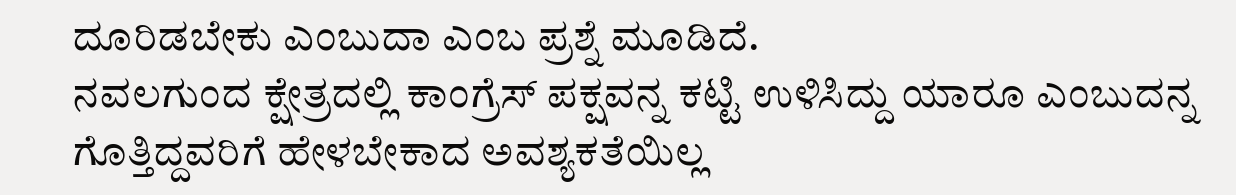ದೂರಿಡಬೇಕು ಎಂಬುದಾ ಎಂಬ ಪ್ರಶ್ನೆ ಮೂಡಿದೆ.
ನವಲಗುಂದ ಕ್ಷೇತ್ರದಲ್ಲಿ ಕಾಂಗ್ರೆಸ್ ಪಕ್ಷವನ್ನ ಕಟ್ಟಿ ಉಳಿಸಿದ್ದು ಯಾರೂ ಎಂಬುದನ್ನ ಗೊತ್ತಿದ್ದವರಿಗೆ ಹೇಳಬೇಕಾದ ಅವಶ್ಯಕತೆಯಿಲ್ಲ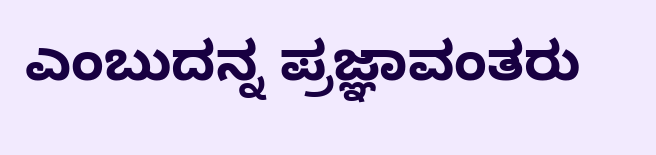ಎಂಬುದನ್ನ ಪ್ರಜ್ಞಾವಂತರು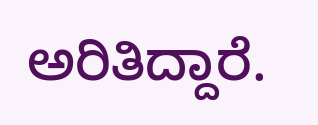ಅರಿತಿದ್ದಾರೆ.